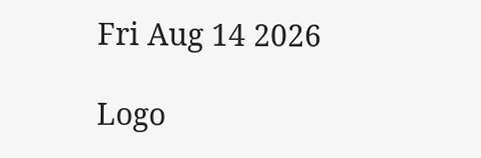Fri Aug 14 2026

Logo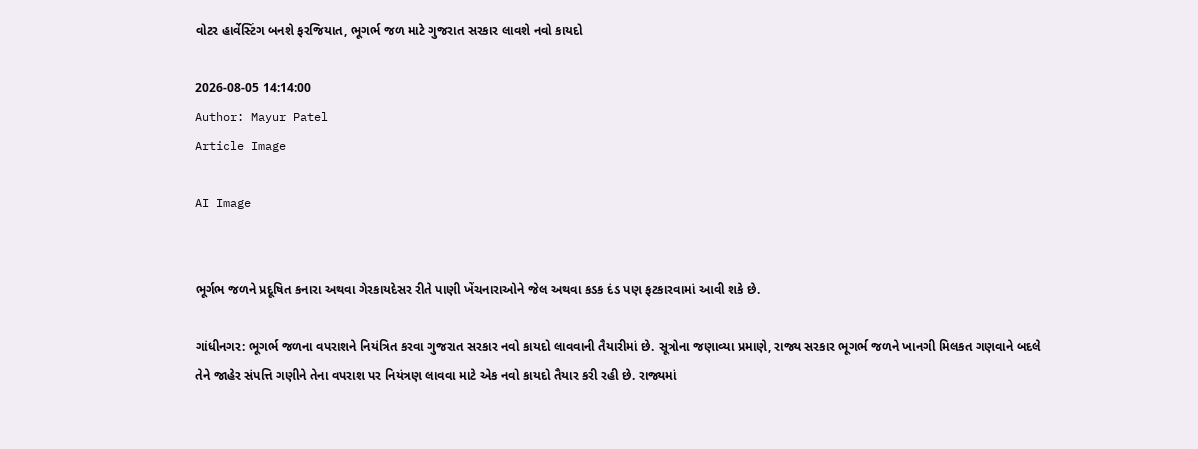વોટર હાર્વેસ્ટિંગ બનશે ફરજિયાત, ભૂગર્ભ જળ માટે ગુજરાત સરકાર લાવશે નવો કાયદો

2026-08-05 14:14:00
Author: Mayur Patel
Article Image

AI Image


ભૂર્ગભ જળને પ્રદૂષિત કનારા અથવા ગેરકાયદેસર રીતે પાણી ખેંચનારાઓને જેલ અથવા કડક દંડ પણ ફટકારવામાં આવી શકે છે.

ગાંધીનગર: ભૂગર્ભ જળના વપરાશને નિયંત્રિત કરવા ગુજરાત સરકાર નવો કાયદો લાવવાની તૈયારીમાં છે. સૂત્રોના જણાવ્યા પ્રમાણે, રાજ્ય સરકાર ભૂગર્ભ જળને ખાનગી મિલકત ગણવાને બદલે તેને જાહેર સંપત્તિ ગણીને તેના વપરાશ પર નિયંત્રણ લાવવા માટે એક નવો કાયદો તૈયાર કરી રહી છે. રાજ્યમાં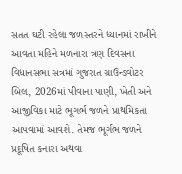સતત ઘટી રહેલા જળસ્તરને ધ્યાનમાં રાખીને આવતા મહિને મળનારા ત્રણ દિવસના વિધાનસભા સત્રમાં ગુજરાત ગ્રાઉન્ડવોટર બિલ, 2026માં પીવાના પાણી, ખેતી અને આજીવિકા માટે ભૂગર્ભ જળને પ્રાથમિકતા આપવામાં આવશે. તેમજ ભૂર્ગભ જળને પ્રદૂષિત કનારા અથવા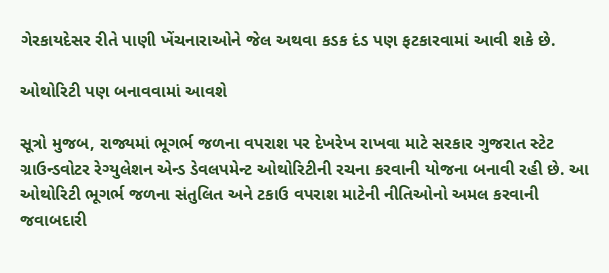ગેરકાયદેસર રીતે પાણી ખેંચનારાઓને જેલ અથવા કડક દંડ પણ ફટકારવામાં આવી શકે છે.

ઓથોરિટી પણ બનાવવામાં આવશે

સૂત્રો મુજબ, રાજ્યમાં ભૂગર્ભ જળના વપરાશ પર દેખરેખ રાખવા માટે સરકાર ગુજરાત સ્ટેટ ગ્રાઉન્ડવોટર રેગ્યુલેશન એન્ડ ડેવલપમેન્ટ ઓથોરિટીની રચના કરવાની યોજના બનાવી રહી છે. આ ઓથોરિટી ભૂગર્ભ જળના સંતુલિત અને ટકાઉ વપરાશ માટેની નીતિઓનો અમલ કરવાની જવાબદારી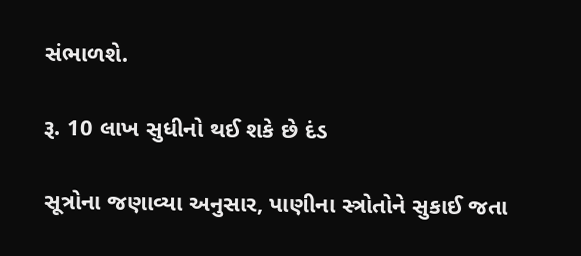સંભાળશે.

રૂ. 10 લાખ સુધીનો થઈ શકે છે દંડ

સૂત્રોના જણાવ્યા અનુસાર, પાણીના સ્ત્રોતોને સુકાઈ જતા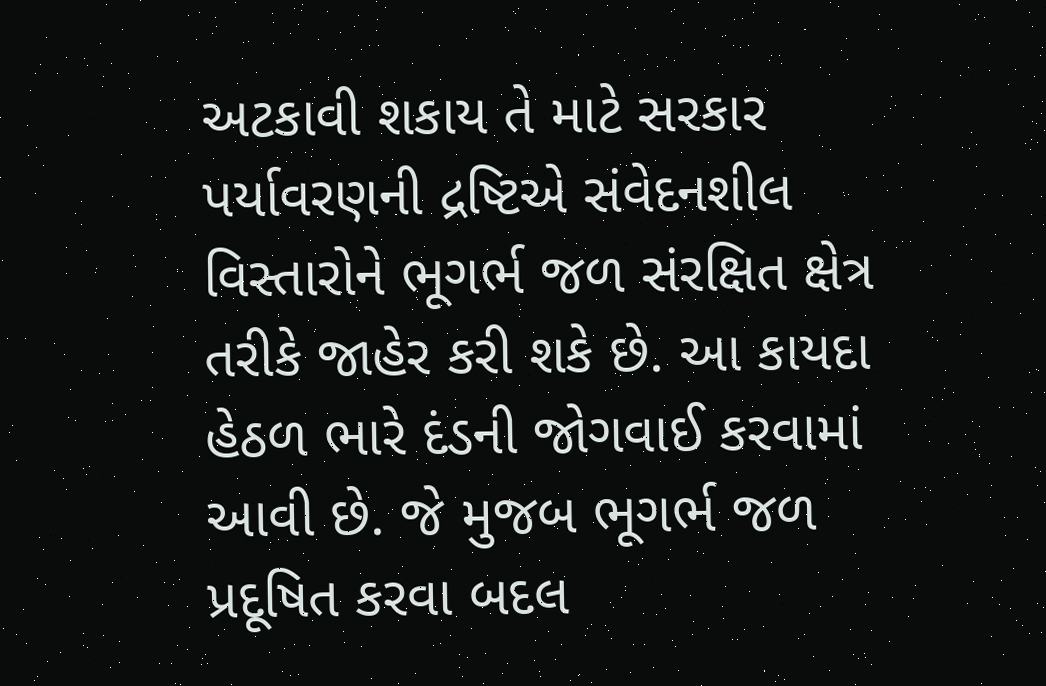અટકાવી શકાય તે માટે સરકાર પર્યાવરણની દ્રષ્ટિએ સંવેદનશીલ વિસ્તારોને ભૂગર્ભ જળ સંરક્ષિત ક્ષેત્ર તરીકે જાહેર કરી શકે છે. આ કાયદા હેઠળ ભારે દંડની જોગવાઈ કરવામાં આવી છે. જે મુજબ ભૂગર્ભ જળ પ્રદૂષિત કરવા બદલ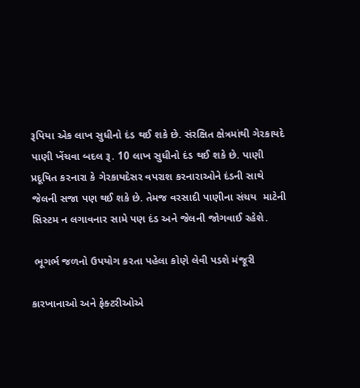રૂપિયા એક લાખ સુધીનો દંડ થઈ શકે છે. સંરક્ષિત ક્ષેત્રમાંથી ગેરકાયદે પાણી ખેંચવા બદલ રૂ. 10 લાખ સુધીનો દંડ થઈ શકે છે. પાણી પ્રદૂષિત કરનારા કે ગેરકાયદેસર વપરાશ કરનારાઓને દંડની સાથે જેલની સજા પણ થઈ શકે છે. તેમજ વરસાદી પાણીના સંચય  માટેની સિસ્ટમ ન લગાવનાર સામે પણ દંડ અને જેલની જોગવાઈ રહેશે.

 ભૂગર્ભ જળનો ઉપયોગ કરતા પહેલા કોણે લેવી પડશે મંજૂરી

કારખાનાઓ અને ફેક્ટરીઓએ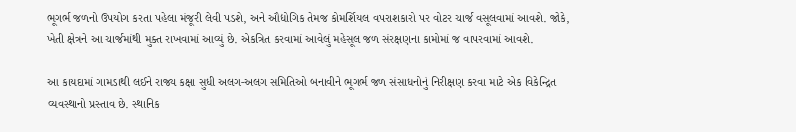ભૂગર્ભ જળનો ઉપયોગ કરતા પહેલા મંજૂરી લેવી પડશે, અને ઔદ્યોગિક તેમજ કોમર્શિયલ વપરાશકારો પર વોટર ચાર્જ વસૂલવામાં આવશે. જોકે, ખેતી ક્ષેત્રને આ ચાર્જમાંથી મુક્ત રાખવામાં આવ્યું છે. એકત્રિત કરવામાં આવેલું મહેસૂલ જળ સંરક્ષણના કામોમાં જ વાપરવામાં આવશે.

આ કાયદામાં ગામડાથી લઈને રાજ્ય કક્ષા સુધી અલગ-અલગ સમિતિઓ બનાવીને ભૂગર્ભ જળ સંસાધનોનું નિરીક્ષણ કરવા માટે એક વિકેન્દ્રિત વ્યવસ્થાનો પ્રસ્તાવ છે. સ્થાનિક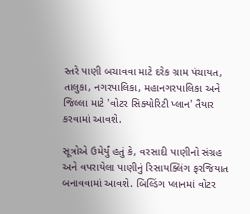સ્તરે પાણી બચાવવા માટે દરેક ગ્રામ પંચાયત, તાલુકા, નગરપાલિકા, મહાનગરપાલિકા અને જિલ્લા માટે 'વોટર સિક્યોરિટી પ્લાન' તૈયાર કરવામાં આવશે.

સૂત્રોએ ઉમેર્યું હતું કે, વરસાદી પાણીનો સંગ્રહ અને વપરાયેલા પાણીનું રિસાયક્લિંગ ફરજિયાત બનાવવામાં આવશે. બિલ્ડિંગ પ્લાનમાં વોટર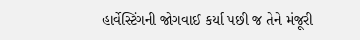હાર્વેસ્ટિંગની જોગવાઈ કર્યા પછી જ તેને મંજૂરી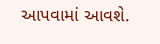આપવામાં આવશે.